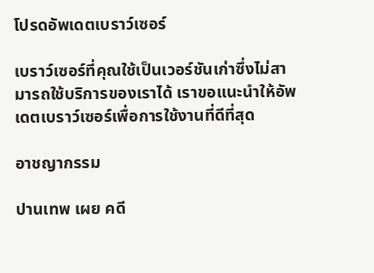โปรดอัพเดตเบราว์เซอร์

เบราว์เซอร์ที่คุณใช้เป็นเวอร์ชันเก่าซึ่งไม่สามารถใช้บริการของเราได้ เราขอแนะนำให้อัพเดตเบราว์เซอร์เพื่อการใช้งานที่ดีที่สุด

อาชญากรรม

ปานเทพ เผย คดี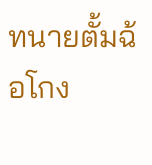ทนายตั้มฉ้อโกง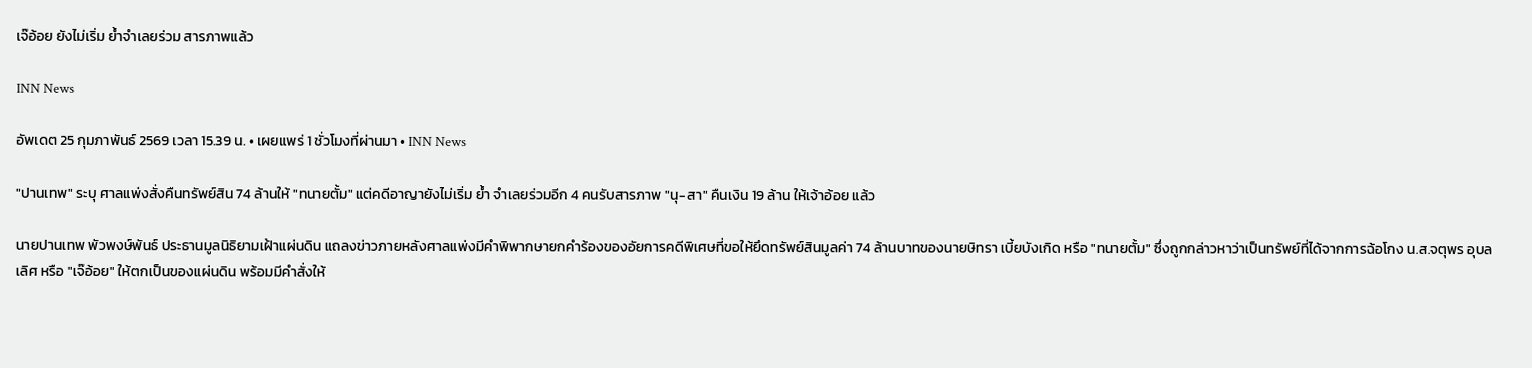เจ๊อ้อย ยังไม่เริ่ม ย้ำจำเลยร่วม สารภาพแล้ว

INN News

อัพเดต 25 กุมภาพันธ์ 2569 เวลา 15.39 น. • เผยแพร่ 1 ชั่วโมงที่ผ่านมา • INN News

"ปานเทพ" ระบุ ศาลแพ่งสั่งคืนทรัพย์สิน 74 ล้านให้ "ทนายตั้ม" แต่คดีอาญายังไม่เริ่ม ย้ำ จำเลยร่วมอีก 4 คนรับสารภาพ "นุ-สา" คืนเงิน 19 ล้าน ให้เจ้าอ้อย แล้ว

นายปานเทพ พัวพงษ์พันธ์ ประธานมูลนิธิยามเฝ้าแผ่นดิน แถลงข่าวภายหลังศาลแพ่งมีคำพิพากษายกคำร้องของอัยการคดีพิเศษที่ขอให้ยึดทรัพย์สินมูลค่า 74 ล้านบาทของนายษิทรา เบี้ยบังเกิด หรือ "ทนายตั้ม" ซึ่งถูกกล่าวหาว่าเป็นทรัพย์ที่ได้จากการฉ้อโกง น.ส.จตุพร อุบลเลิศ หรือ "เจ๊อ้อย" ให้ตกเป็นของแผ่นดิน พร้อมมีคำสั่งให้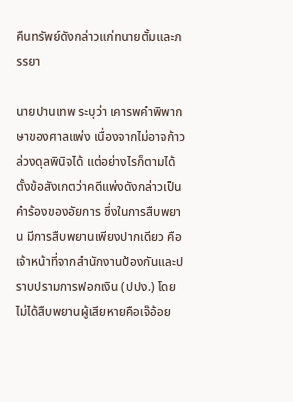คืนทรัพย์ดังกล่าวแก่ทนายตั้มและภรรยา

นายปานเทพ ระบุว่า เคารพคำพิพากษาของศาลแพ่ง เนื่องจากไม่อาจก้าวล่วงดุลพินิจได้ แต่อย่างไรก็ตามได้ตั้งข้อสังเกตว่าคดีแพ่งดังกล่าวเป็นคำร้องของอัยการ ซึ่งในการสืบพยาน มีการสืบพยานเพียงปากเดียว คือเจ้าหน้าที่จากสำนักงานป้องกันและปราบปรามการฟอกเงิน (ปปง.) โดยไม่ได้สืบพยานผู้เสียหายคือเจ๊อ้อย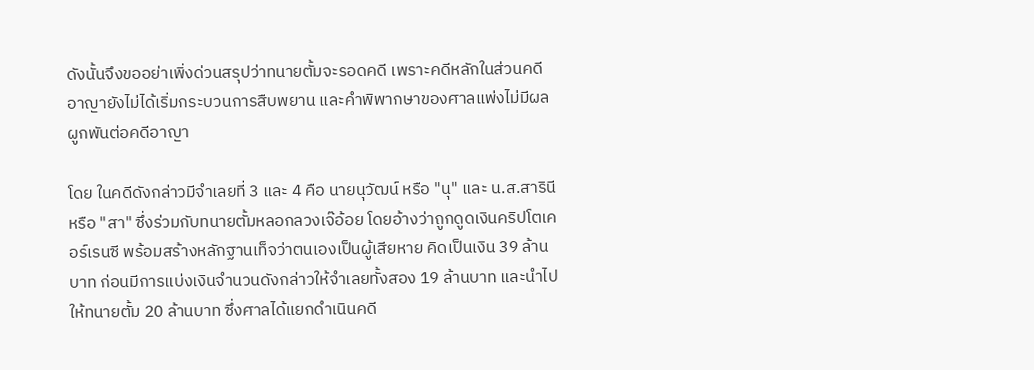ดังนั้นจึงขออย่าเพิ่งด่วนสรุปว่าทนายตั้มจะรอดคดี เพราะคดีหลักในส่วนคดีอาญายังไม่ได้เริ่มกระบวนการสืบพยาน และคำพิพากษาของศาลแพ่งไม่มีผลผูกพันต่อคดีอาญา

โดย ในคดีดังกล่าวมีจำเลยที่ 3 และ 4 คือ นายนุวัฒน์ หรือ "นุ" และ น.ส.สารินี หรือ "สา" ซึ่งร่วมกับทนายตั้มหลอกลวงเจ๊อ้อย โดยอ้างว่าถูกดูดเงินคริปโตเคอร์เรนซี พร้อมสร้างหลักฐานเท็จว่าตนเองเป็นผู้เสียหาย คิดเป็นเงิน 39 ล้านบาท ก่อนมีการแบ่งเงินจำนวนดังกล่าวให้จำเลยทั้งสอง 19 ล้านบาท และนำไปให้ทนายตั้ม 20 ล้านบาท ซึ่งศาลได้แยกดำเนินคดี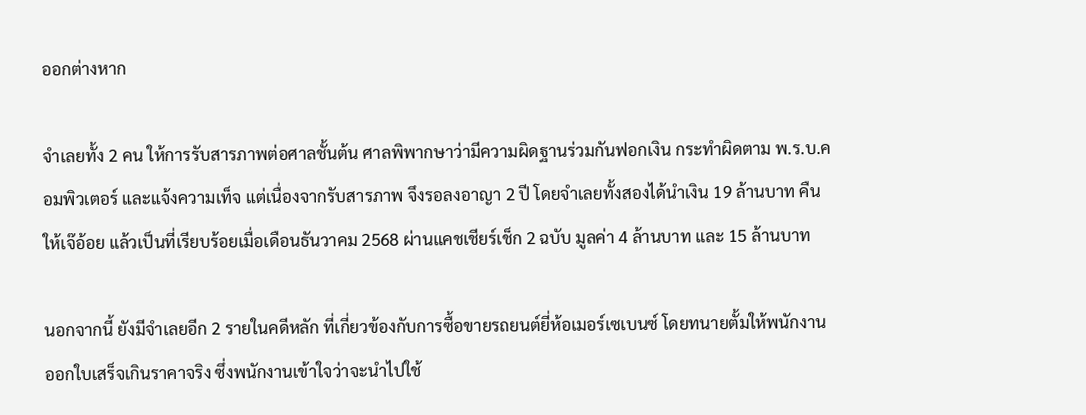ออกต่างหาก

จำเลยทั้ง 2 คน ให้การรับสารภาพต่อศาลชั้นต้น ศาลพิพากษาว่ามีความผิดฐานร่วมกันฟอกเงิน กระทำผิดตาม พ.ร.บ.คอมพิวเตอร์ และแจ้งความเท็จ แต่เนื่องจากรับสารภาพ จึงรอลงอาญา 2 ปี โดยจำเลยทั้งสองได้นำเงิน 19 ล้านบาท คืนให้เจ๊อ้อย แล้วเป็นที่เรียบร้อยเมื่อเดือนธันวาคม 2568 ผ่านแคชเชียร์เช็ก 2 ฉบับ มูลค่า 4 ล้านบาท และ 15 ล้านบาท

นอกจากนี้ ยังมีจำเลยอีก 2 รายในคดีหลัก ที่เกี่ยวข้องกับการซื้อขายรถยนต์ยี่ห้อเมอร์เซเบนซ์ โดยทนายตั้มให้พนักงานออกใบเสร็จเกินราคาจริง ซึ่งพนักงานเข้าใจว่าจะนำไปใช้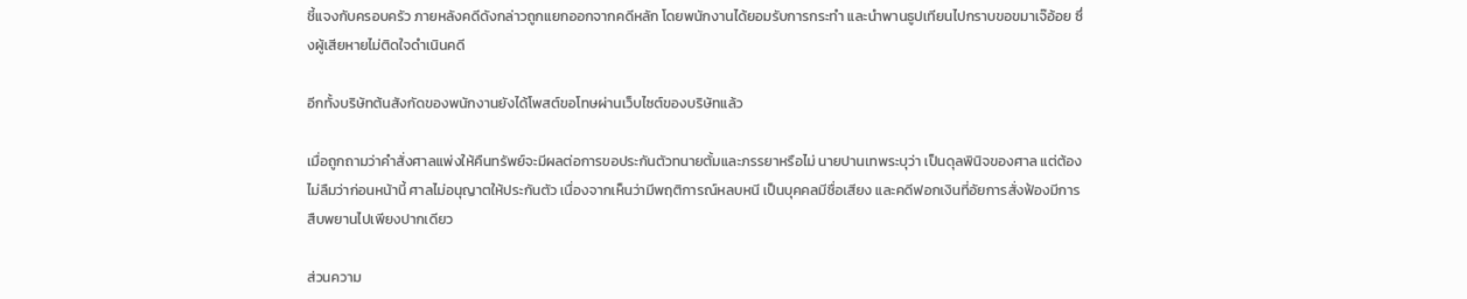ชี้แจงกับครอบครัว ภายหลังคดีดังกล่าวถูกแยกออกจากคดีหลัก โดยพนักงานได้ยอมรับการกระทำ และนำพานธูปเทียนไปกราบขอขมาเจ๊อ้อย ซึ่งผู้เสียหายไม่ติดใจดำเนินคดี

อีกทั้งบริษัทต้นสังกัดของพนักงานยังได้โพสต์ขอโทษผ่านเว็บไซต์ของบริษัทแล้ว

เมื่อถูกถามว่าคำสั่งศาลแพ่งให้คืนทรัพย์จะมีผลต่อการขอประกันตัวทนายตั้มและภรรยาหรือไม่ นายปานเทพระบุว่า เป็นดุลพินิจของศาล แต่ต้องไม่ลืมว่าก่อนหน้านี้ ศาลไม่อนุญาตให้ประกันตัว เนื่องจากเห็นว่ามีพฤติการณ์หลบหนี เป็นบุคคลมีชื่อเสียง และคดีฟอกเงินที่อัยการสั่งฟ้องมีการสืบพยานไปเพียงปากเดียว

ส่วนความ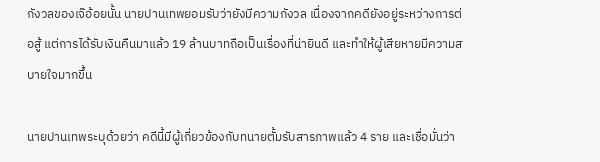กังวลของเจ๊อ้อยนั้น นายปานเทพยอมรับว่ายังมีความกังวล เนื่องจากคดียังอยู่ระหว่างการต่อสู้ แต่การได้รับเงินคืนมาแล้ว 19 ล้านบาทถือเป็นเรื่องที่น่ายินดี และทำให้ผู้เสียหายมีความสบายใจมากขึ้น

นายปานเทพระบุด้วยว่า คดีนี้มีผู้เกี่ยวข้องกับทนายตั้มรับสารภาพแล้ว 4 ราย และเชื่อมั่นว่า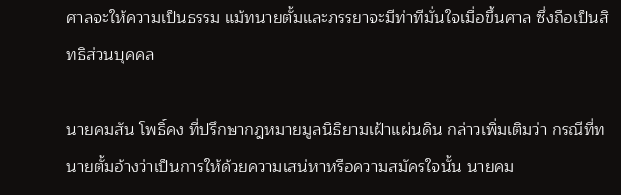ศาลจะให้ความเป็นธรรม แม้ทนายตั้มและภรรยาจะมีท่าทีมั่นใจเมื่อขึ้นศาล ซึ่งถือเป็นสิทธิส่วนบุคคล

นายคมสัน โพธิ์คง ที่ปรึกษากฎหมายมูลนิธิยามเฝ้าแผ่นดิน กล่าวเพิ่มเติมว่า กรณีที่ทนายตั้มอ้างว่าเป็นการให้ด้วยความเสน่หาหรือความสมัครใจนั้น นายคม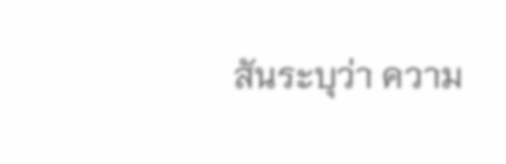สันระบุว่า ความ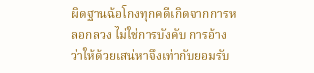ผิดฐานฉ้อโกงทุกคดีเกิดจากการหลอกลวง ไม่ใช่การบังคับ การอ้างว่าให้ด้วยเสน่หาจึงเท่ากับยอมรับ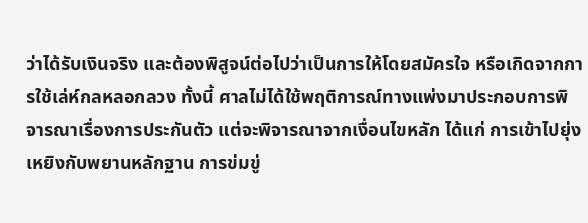ว่าได้รับเงินจริง และต้องพิสูจน์ต่อไปว่าเป็นการให้โดยสมัครใจ หรือเกิดจากการใช้เล่ห์กลหลอกลวง ทั้งนี้ ศาลไม่ได้ใช้พฤติการณ์ทางแพ่งมาประกอบการพิจารณาเรื่องการประกันตัว แต่จะพิจารณาจากเงื่อนไขหลัก ได้แก่ การเข้าไปยุ่งเหยิงกับพยานหลักฐาน การข่มขู่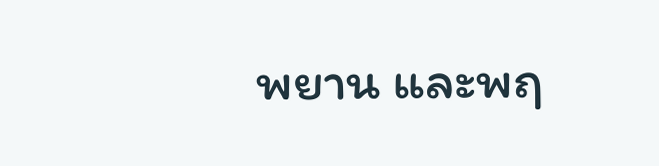พยาน และพฤ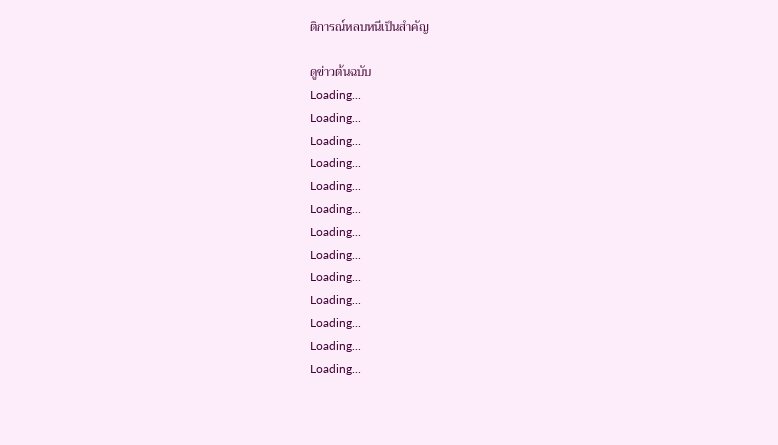ติการณ์หลบหนีเป็นสำคัญ

ดูข่าวต้นฉบับ
Loading...
Loading...
Loading...
Loading...
Loading...
Loading...
Loading...
Loading...
Loading...
Loading...
Loading...
Loading...
Loading...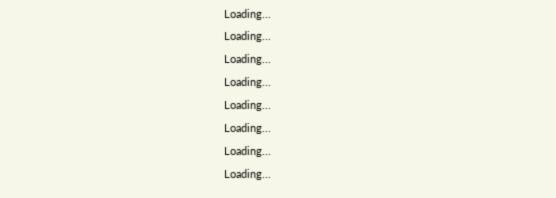Loading...
Loading...
Loading...
Loading...
Loading...
Loading...
Loading...
Loading...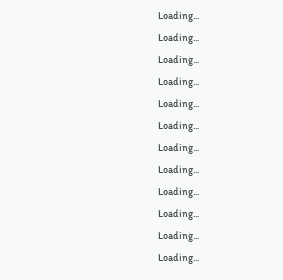Loading...
Loading...
Loading...
Loading...
Loading...
Loading...
Loading...
Loading...
Loading...
Loading...
Loading...
Loading...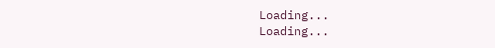Loading...
Loading...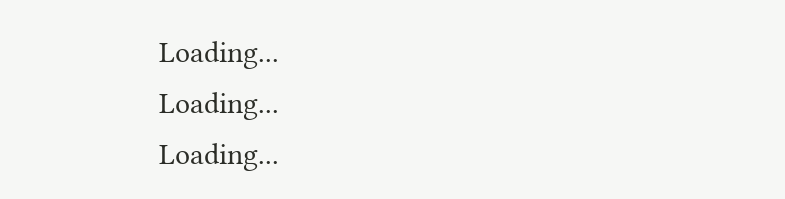Loading...
Loading...
Loading...